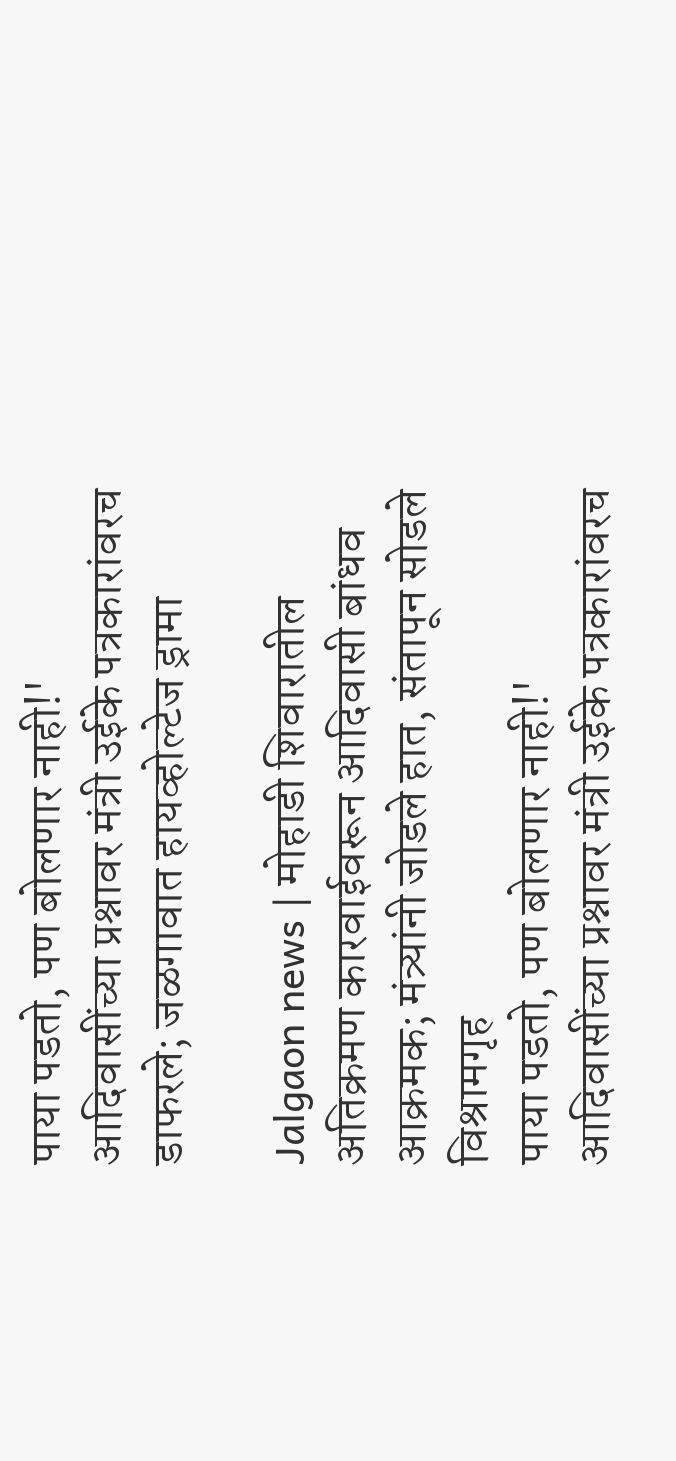पाया पडतो, पण बोलणार नाही!' आदिवासींच्या प्रश्नावर मंत्री उईके पत्रकारांवरच डाफरले; जळगावात हायव्होल्टेज ड्रामा

Jalgaon news | मोहाडी शिवारातील अतिक्रमण कारवाईवरून आदिवासी बांधव आक्रमक; मंत्र्यांनी जोडले हात, संतापून सोडले विश्रामगृह
पाया पडतो, पण बोलणार नाही!' आदिवासींच्या प्रश्नावर मंत्री उईके पत्रकारांवरच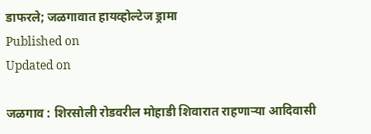डाफरले; जळगावात हायव्होल्टेज ड्रामा
Published on
Updated on

जळगाव : शिरसोली रोडवरील मोहाडी शिवारात राहणाऱ्या आदिवासी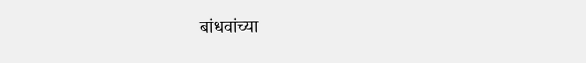बांधवांच्या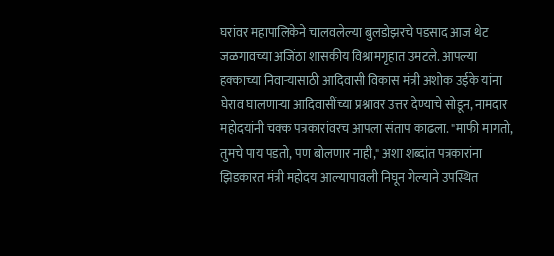घरांवर महापालिकेने चालवलेल्या बुलडोझरचे पडसाद आज थेट जळगावच्या अजिंठा शासकीय विश्रामगृहात उमटले. आपल्या हक्काच्या निवाऱ्यासाठी आदिवासी विकास मंत्री अशोक उईके यांना घेराव घालणाऱ्या आदिवासींच्या प्रश्नावर उत्तर देण्याचे सोडून, नामदार महोदयांनी चक्क पत्रकारांवरच आपला संताप काढला. "माफी मागतो, तुमचे पाय पडतो, पण बोलणार नाही," अशा शब्दांत पत्रकारांना झिडकारत मंत्री महोदय आल्यापावली निघून गेल्याने उपस्थित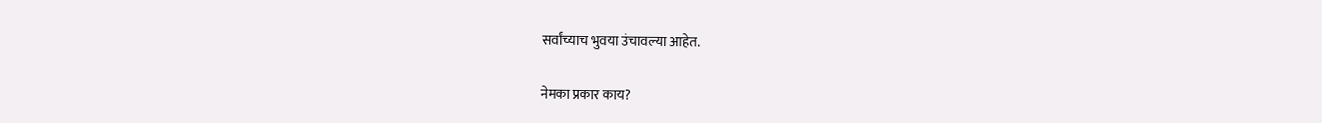सर्वांच्याच भुवया उंचावल्या आहेत.

नेमका प्रकार काय?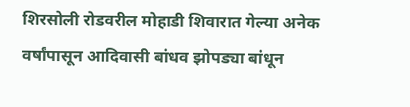शिरसोली रोडवरील मोहाडी शिवारात गेल्या अनेक वर्षांपासून आदिवासी बांधव झोपड्या बांधून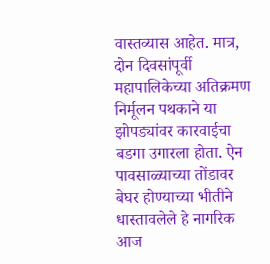वास्तव्यास आहेत. मात्र, दोन दिवसांपूर्वी महापालिकेच्या अतिक्रमण निर्मूलन पथकाने या झोपड्यांवर कारवाईचा बडगा उगारला होता. ऐन पावसाळ्याच्या तोंडावर बेघर होण्याच्या भीतीने धास्तावलेले हे नागरिक आज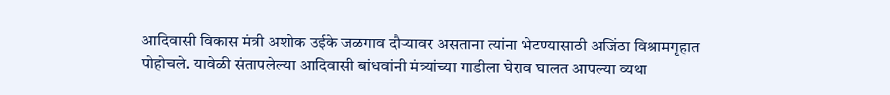आदिवासी विकास मंत्री अशोक उईके जळगाव दौऱ्यावर असताना त्यांना भेटण्यासाठी अजिंठा विश्रामगृहात पोहोचले. यावेळी संतापलेल्या आदिवासी बांधवांनी मंत्र्यांच्या गाडीला घेराव घालत आपल्या व्यथा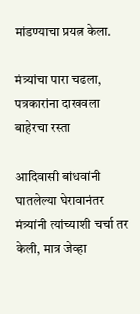मांडण्याचा प्रयत्न केला.

मंत्र्यांचा पारा चढला, पत्रकारांना दाखवला बाहेरचा रस्ता

आदिवासी बांधवांनी घातलेल्या घेरावानंतर मंत्र्यांनी त्यांच्याशी चर्चा तर केली, मात्र जेव्हा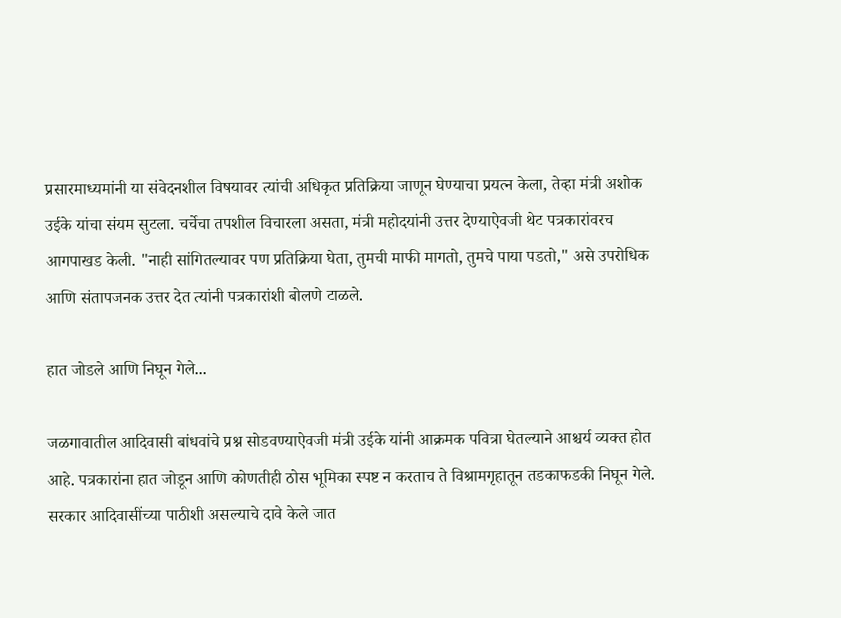प्रसारमाध्यमांनी या संवेदनशील विषयावर त्यांची अधिकृत प्रतिक्रिया जाणून घेण्याचा प्रयत्न केला, तेव्हा मंत्री अशोक उईके यांचा संयम सुटला. चर्चेचा तपशील विचारला असता, मंत्री महोदयांनी उत्तर देण्याऐवजी थेट पत्रकारांवरच आगपाखड केली. "नाही सांगितल्यावर पण प्रतिक्रिया घेता, तुमची माफी मागतो, तुमचे पाया पडतो," असे उपरोधिक आणि संतापजनक उत्तर देत त्यांनी पत्रकारांशी बोलणे टाळले.

हात जोडले आणि निघून गेले...

जळगावातील आदिवासी बांधवांचे प्रश्न सोडवण्याऐवजी मंत्री उईके यांनी आक्रमक पवित्रा घेतल्याने आश्चर्य व्यक्त होत आहे. पत्रकारांना हात जोडून आणि कोणतीही ठोस भूमिका स्पष्ट न करताच ते विश्रामगृहातून तडकाफडकी निघून गेले. सरकार आदिवासींच्या पाठीशी असल्याचे दावे केले जात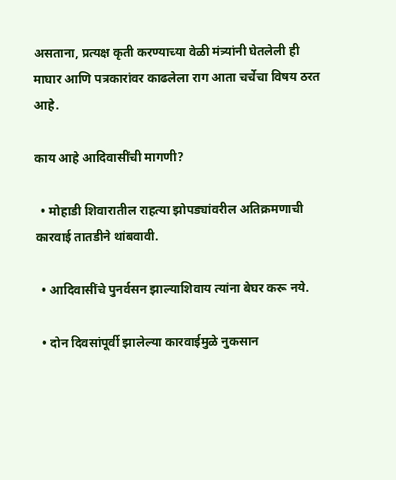असताना, प्रत्यक्ष कृती करण्याच्या वेळी मंत्र्यांनी घेतलेली ही माघार आणि पत्रकारांवर काढलेला राग आता चर्चेचा विषय ठरत आहे.

काय आहे आदिवासींची मागणी?

  • मोहाडी शिवारातील राहत्या झोपड्यांवरील अतिक्रमणाची कारवाई तातडीने थांबवावी.

  • आदिवासींचे पुनर्वसन झाल्याशिवाय त्यांना बेघर करू नये.

  • दोन दिवसांपूर्वी झालेल्या कारवाईमुळे नुकसान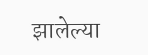झालेल्या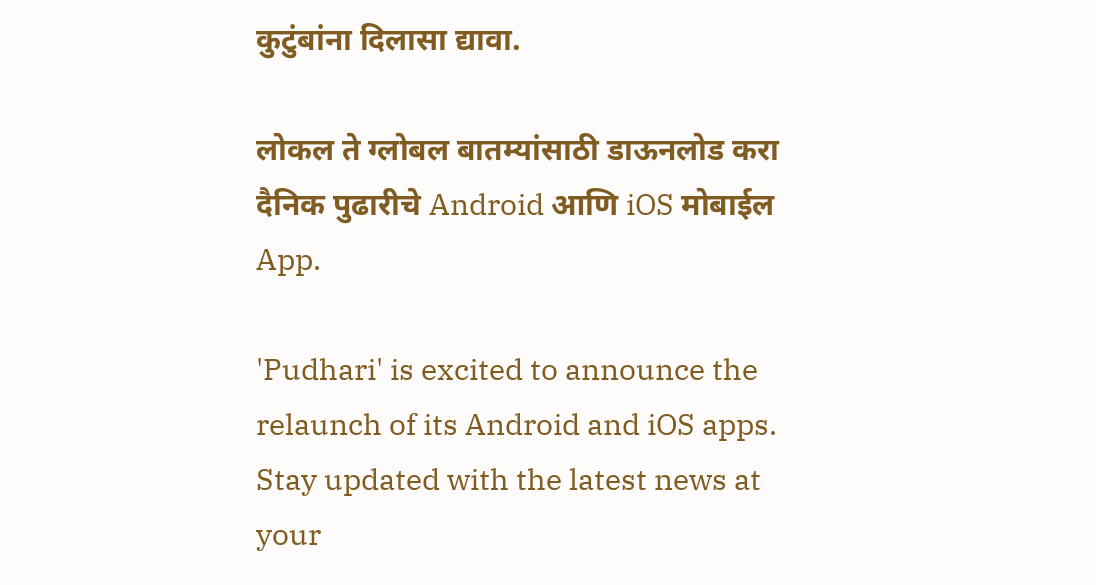कुटुंबांना दिलासा द्यावा.

लोकल ते ग्लोबल बातम्यांसाठी डाऊनलोड करा दैनिक पुढारीचे Android आणि iOS मोबाईल App.

'Pudhari' is excited to announce the relaunch of its Android and iOS apps. Stay updated with the latest news at your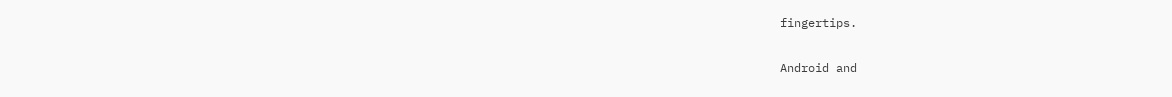fingertips.

Android and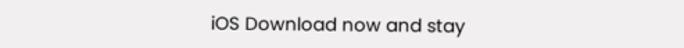iOS Download now and stay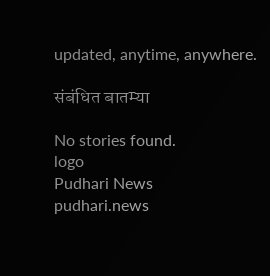updated, anytime, anywhere.

संबंधित बातम्या

No stories found.
logo
Pudhari News
pudhari.news